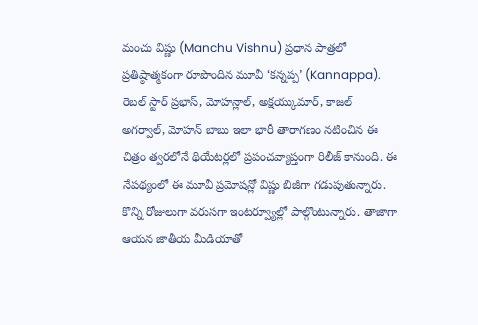మంచు విష్ణు (Manchu Vishnu) ప్రధాన పాత్రలో ప్రతిష్ఠాత్మకంగా రూపొందిన మూవీ ‘కన్నప్ప’ (Kannappa). రెబల్ స్టార్ ప్రభాస్, మోహన్లాల్, అక్షయ్కుమార్, కాజల్ అగర్వాల్, మోహన్ బాబు ఇలా భారీ తారాగణం నటించిన ఈ చిత్రం త్వరలోనే థియేటర్లలో ప్రపంచవ్యాప్తంగా రిలీజ్ కానుంది. ఈ నేపథ్యంలో ఈ మూవీ ప్రమోషన్లో విష్ణు బిజీగా గడుపుతున్నారు. కొన్ని రోజులుగా వరుసగా ఇంటర్వ్యూల్లో పాల్గొంటున్నారు. తాజాగా ఆయన జాతీయ మీడియాతో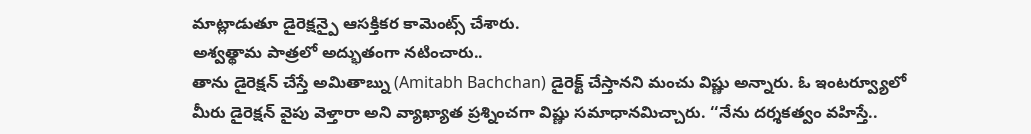మాట్లాడుతూ డైరెక్షన్పై ఆసక్తికర కామెంట్స్ చేశారు.
అశ్వత్థామ పాత్రలో అద్భుతంగా నటించారు..
తాను డైరెక్షన్ చేస్తే అమితాబ్ను (Amitabh Bachchan) డైరెక్ట్ చేస్తానని మంచు విష్ణు అన్నారు. ఓ ఇంటర్వ్యూలో మీరు డైరెక్షన్ వైపు వెళ్తారా అని వ్యాఖ్యాత ప్రశ్నించగా విష్ణు సమాధానమిచ్చారు. ‘‘నేను దర్శకత్వం వహిస్తే..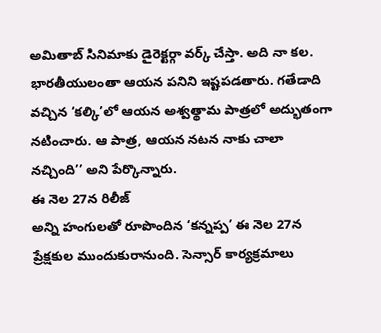అమితాబ్ సినిమాకు డైరెక్టర్గా వర్క్ చేస్తా. అది నా కల. భారతీయులంతా ఆయన పనిని ఇష్టపడతారు. గతేడాది వచ్చిన ‘కల్కి’లో ఆయన అశ్వత్థామ పాత్రలో అద్భుతంగా నటించారు. ఆ పాత్ర, ఆయన నటన నాకు చాలా నచ్చింది’’ అని పేర్కొన్నారు.
ఈ నెల 27న రిలీజ్
అన్ని హంగులతో రూపొందిన ‘కన్నప్ప’ ఈ నెల 27న ప్రేక్షకుల ముందుకురానుంది. సెన్సార్ కార్యక్రమాలు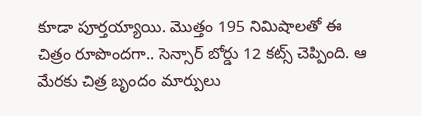కూడా పూర్తయ్యాయి. మొత్తం 195 నిమిషాలతో ఈ చిత్రం రూపొందగా.. సెన్సార్ బోర్డు 12 కట్స్ చెప్పింది. ఆ మేరకు చిత్ర బృందం మార్పులు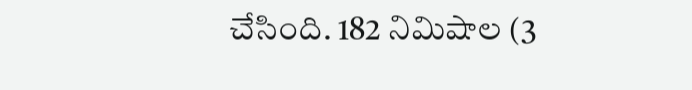చేసింది. 182 నిమిషాల (3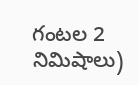గంటల 2 నిమిషాలు)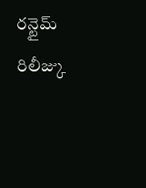రన్టైమ్ రిలీజ్కు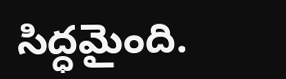సిద్ధమైంది.